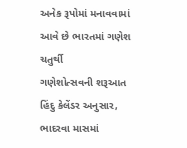અનેક રૂપોમાં મનાવવામાં આવે છે ભારતમાં ગણેશ ચતુર્થી
ગણેશોત્સવની શરૂઆત હિંદુ કેલેંડર અનુસાર, ભાદરવા માસમાં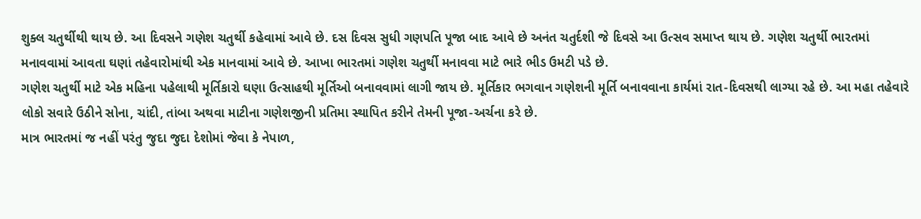શુક્લ ચતુર્થીથી થાય છે. આ દિવસને ગણેશ ચતુર્થી કહેવામાં આવે છે. દસ દિવસ સુધી ગણપતિ પૂજા બાદ આવે છે અનંત ચતુર્દશી જે દિવસે આ ઉત્સવ સમાપ્ત થાય છે. ગણેશ ચતુર્થી ભારતમાં મનાવવામાં આવતા ઘણાં તહેવારોમાંથી એક માનવામાં આવે છે. આખા ભારતમાં ગણેશ ચતુર્થી મનાવવા માટે ભારે ભીડ ઉમટી પડે છે.
ગણેશ ચતુર્થી માટે એક મહિના પહેલાથી મૂર્તિકારો ઘણા ઉત્સાહથી મૂર્તિઓ બનાવવામાં લાગી જાય છે. મૂર્તિકાર ભગવાન ગણેશની મૂર્તિ બનાવવાના કાર્યમાં રાત-દિવસથી લાગ્યા રહે છે. આ મહા તહેવારે લોકો સવારે ઉઠીને સોના, ચાંદી, તાંબા અથવા માટીના ગણેશજીની પ્રતિમા સ્થાપિત કરીને તેમની પૂજા-અર્ચના કરે છે.
માત્ર ભારતમાં જ નહીં પરંતુ જુદા જુદા દેશોમાં જેવા કે નેપાળ,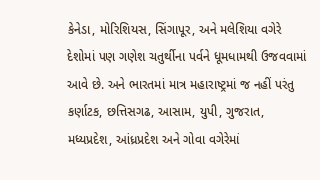કેનેડા, મોરિશિયસ, સિંગાપૂર, અને મલેશિયા વગેરે દેશોમાં પણ ગણેશ ચતુર્થીના પર્વને ધૂમધામથી ઉજવવામાં આવે છે. અને ભારતમાં માત્ર મહારાષ્ટ્રમાં જ નહીં પરંતુ કર્ણાટક, છત્તિસગઢ, આસામ, યુપી, ગુજરાત, મધ્યપ્રદેશ, આંધ્રપ્રદેશ અને ગોવા વગેરેમાં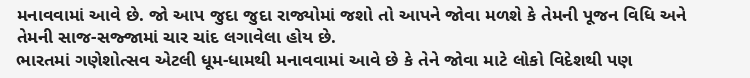મનાવવામાં આવે છે. જો આપ જુદા જુદા રાજ્યોમાં જશો તો આપને જોવા મળશે કે તેમની પૂજન વિધિ અને તેમની સાજ-સજ્જામાં ચાર ચાંદ લગાવેલા હોય છે.
ભારતમાં ગણેશોત્સવ એટલી ધૂમ-ધામથી મનાવવામાં આવે છે કે તેને જોવા માટે લોકો વિદેશથી પણ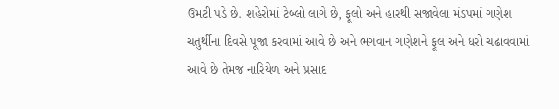ઉમટી પડે છે. શહેરોમાં ટેબ્લો લાગે છે, ફૂલો અને હારથી સજાવેલા મંડપમાં ગણેશ ચતુર્થીના દિવસે પૂજા કરવામાં આવે છે અને ભગવાન ગણેશને ફૂલ અને ધરો ચઢાવવામાં આવે છે તેમજ નારિયેળ અને પ્રસાદ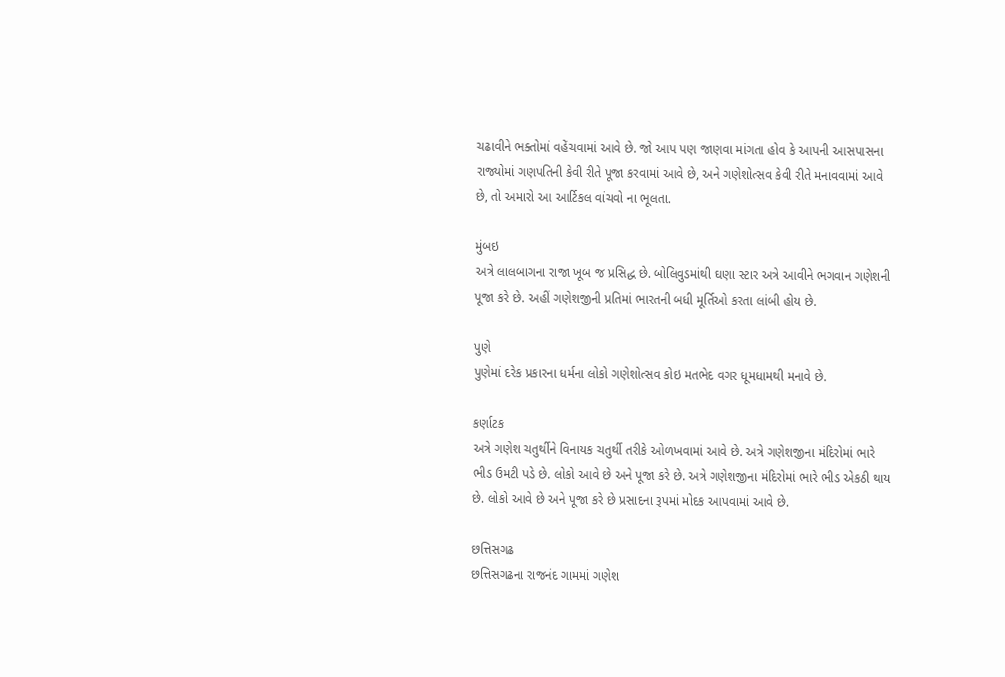ચઢાવીને ભક્તોમાં વહેંચવામાં આવે છે. જો આપ પણ જાણવા માંગતા હોવ કે આપની આસપાસના રાજ્યોમાં ગણપતિની કેવી રીતે પૂજા કરવામાં આવે છે, અને ગણેશોત્સવ કેવી રીતે મનાવવામાં આવે છે, તો અમારો આ આર્ટિકલ વાંચવો ના ભૂલતા.

મુંબઇ
અત્રે લાલબાગના રાજા ખૂબ જ પ્રસિદ્ધ છે. બોલિવુડમાંથી ઘણા સ્ટાર અત્રે આવીને ભગવાન ગણેશની પૂજા કરે છે. અહીં ગણેશજીની પ્રતિમાં ભારતની બધી મૂર્તિઓ કરતા લાંબી હોય છે.

પુણે
પુણેમાં દરેક પ્રકારના ધર્મના લોકો ગણેશોત્સવ કોઇ મતભેદ વગર ધૂમધામથી મનાવે છે.

કર્ણાટક
અત્રે ગણેશ ચતુર્થીને વિનાયક ચતુર્થી તરીકે ઓળખવામાં આવે છે. અત્રે ગણેશજીના મંદિરોમાં ભારે ભીડ ઉમટી પડે છે. લોકો આવે છે અને પૂજા કરે છે. અત્રે ગણેશજીના મંદિરોમાં ભારે ભીડ એકઠી થાય છે. લોકો આવે છે અને પૂજા કરે છે પ્રસાદના રૂપમાં મોદક આપવામાં આવે છે.

છત્તિસગઢ
છત્તિસગઢના રાજનંદ ગામમાં ગણેશ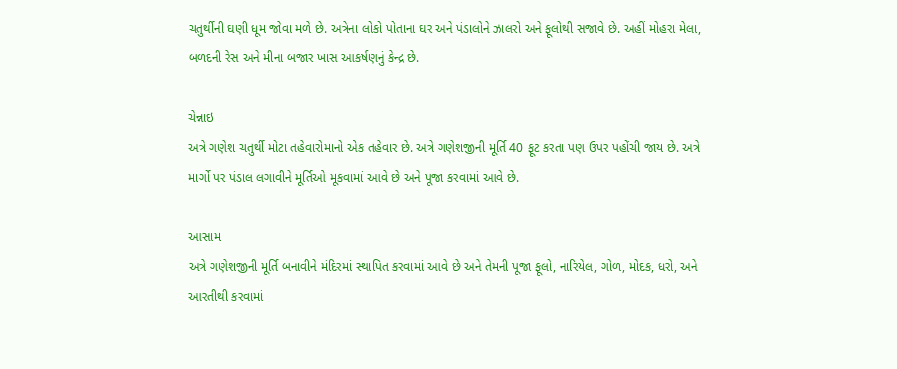ચતુર્થીની ઘણી ધૂમ જોવા મળે છે. અત્રેના લોકો પોતાના ઘર અને પંડાલોને ઝાલરો અને ફૂલોથી સજાવે છે. અહીં મોહરા મેલા, બળદની રેસ અને મીના બજાર ખાસ આકર્ષણનું કેન્દ્ર છે.

ચેન્નાઇ
અત્રે ગણેશ ચતુર્થી મોટા તહેવારોમાનો એક તહેવાર છે. અત્રે ગણેશજીની મૂર્તિ 40 ફૂટ કરતા પણ ઉપર પહોંચી જાય છે. અત્રે માર્ગો પર પંડાલ લગાવીને મૂર્તિઓ મૂકવામાં આવે છે અને પૂજા કરવામાં આવે છે.

આસામ
અત્રે ગણેશજીની મૂર્તિ બનાવીને મંદિરમાં સ્થાપિત કરવામાં આવે છે અને તેમની પૂજા ફૂલો, નારિયેલ, ગોળ, મોદક, ધરો, અને આરતીથી કરવામાં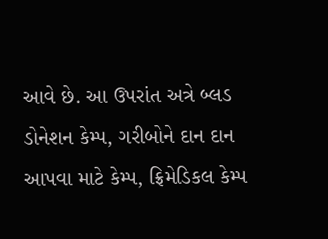આવે છે. આ ઉપરાંત અત્રે બ્લડ ડોનેશન કેમ્પ, ગરીબોને દાન દાન આપવા માટે કેમ્પ, ફ્રિમેડિકલ કેમ્પ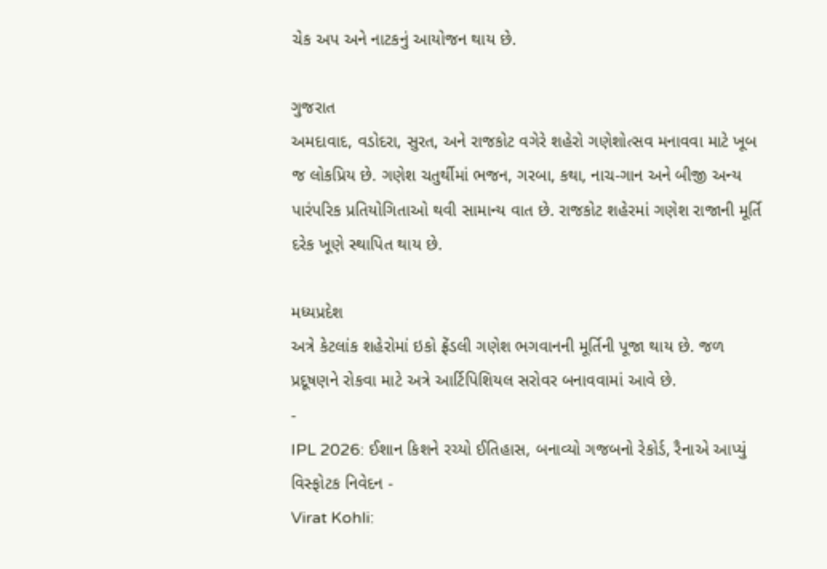ચેક અપ અને નાટકનું આયોજન થાય છે.

ગુજરાત
અમદાવાદ, વડોદરા, સુરત, અને રાજકોટ વગેરે શહેરો ગણેશોત્સવ મનાવવા માટે ખૂબ જ લોકપ્રિય છે. ગણેશ ચતુર્થીમાં ભજન, ગરબા, કથા, નાચ-ગાન અને બીજી અન્ય પારંપરિક પ્રતિયોગિતાઓ થવી સામાન્ય વાત છે. રાજકોટ શહેરમાં ગણેશ રાજાની મૂર્તિ દરેક ખૂણે સ્થાપિત થાય છે.

મધ્યપ્રદેશ
અત્રે કેટલાંક શહેરોમાં ઇકો ફ્રેંડલી ગણેશ ભગવાનની મૂર્તિની પૂજા થાય છે. જળ પ્રદૂષણને રોકવા માટે અત્રે આર્ટિપિશિયલ સરોવર બનાવવામાં આવે છે.
-
IPL 2026: ઈશાન કિશને રચ્યો ઈતિહાસ, બનાવ્યો ગજબનો રેકોર્ડ, રૈનાએ આપ્યું વિસ્ફોટક નિવેદન -
Virat Kohli: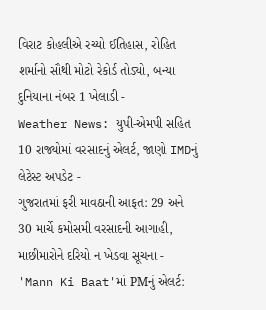વિરાટ કોહલીએ રચ્યો ઈતિહાસ, રોહિત શર્માનો સૌથી મોટો રેકોર્ડ તોડ્યો, બન્યા દુનિયાના નંબર 1 ખેલાડી -
Weather News: યુપી-એમપી સહિત 10 રાજ્યોમાં વરસાદનું એલર્ટ, જાણો IMDનું લેટેસ્ટ અપડેટ -
ગુજરાતમાં ફરી માવઠાની આફત: 29 અને 30 માર્ચે કમોસમી વરસાદની આગાહી, માછીમારોને દરિયો ન ખેડવા સૂચના -
'Mann Ki Baat'માં PMનું એલર્ટ: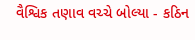વૈશ્વિક તણાવ વચ્ચે બોલ્યા - કઠિન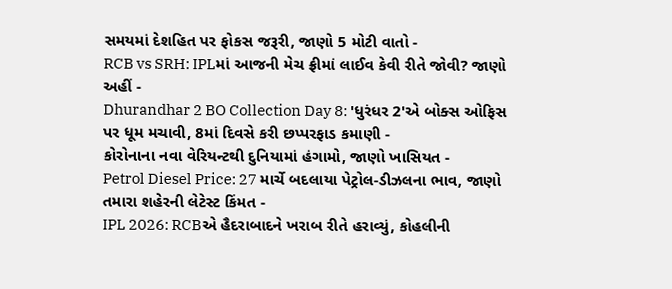સમયમાં દેશહિત પર ફોકસ જરૂરી, જાણો 5 મોટી વાતો -
RCB vs SRH: IPLમાં આજની મેચ ફ્રીમાં લાઈવ કેવી રીતે જોવી? જાણો અહીં -
Dhurandhar 2 BO Collection Day 8: 'ધુરંધર 2'એ બોક્સ ઓફિસ પર ધૂમ મચાવી, 8માં દિવસે કરી છપ્પરફાડ કમાણી -
કોરોનાના નવા વેરિયન્ટથી દુનિયામાં હંગામો, જાણો ખાસિયત -
Petrol Diesel Price: 27 માર્ચે બદલાયા પેટ્રોલ-ડીઝલના ભાવ, જાણો તમારા શહેરની લેટેસ્ટ કિંમત -
IPL 2026: RCBએ હૈદરાબાદને ખરાબ રીતે હરાવ્યું, કોહલીની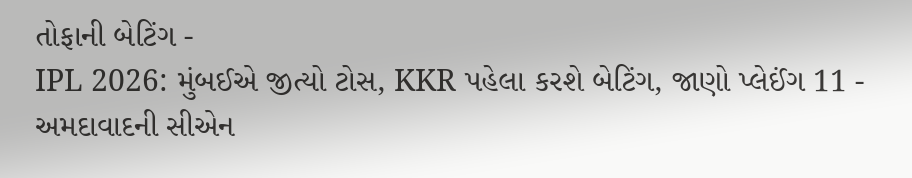તોફાની બેટિંગ -
IPL 2026: મુંબઈએ જીત્યો ટોસ, KKR પહેલા કરશે બેટિંગ, જાણો પ્લેઈંગ 11 -
અમદાવાદની સીએન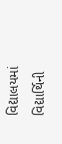વિદ્યાલયમાં વિદ્યાર્થિની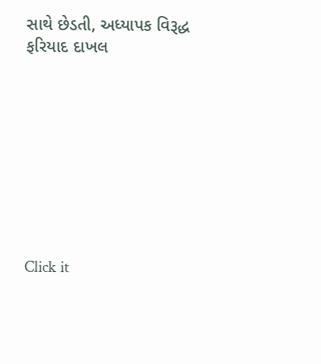સાથે છેડતી, અધ્યાપક વિરૂદ્ધ ફરિયાદ દાખલ









Click it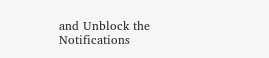and Unblock the Notifications